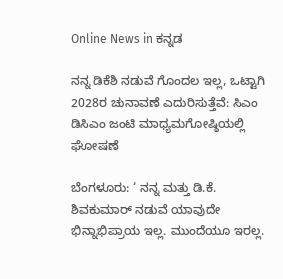Online News in ಕನ್ನಡ

ನನ್ನ ಡಿಕೆಶಿ ನಡುವೆ ಗೊಂದಲ ಇಲ್ಲ, ಒಟ್ಟಾಗಿ 2028ರ ಚುನಾವಣೆ ಎದುರಿಸುತ್ತೆವೆ: ಸಿಎಂ ಡಿಸಿಎಂ ಜಂಟಿ ಮಾಧ್ಯಮಗೋಷ್ಠಿಯಲ್ಲಿ ಘೋಷಣೆ

ಬೆಂಗಳೂರು: ‘ ನನ್ನ ಮತ್ತು ಡಿ.ಕೆ. ಶಿವಕುಮಾರ್ ನಡುವೆ ಯಾವುದೇ ಭಿನ್ನಾಭಿಪ್ರಾಯ ಇಲ್ಲ. ಮುಂದೆಯೂ ಇರಲ್ಲ.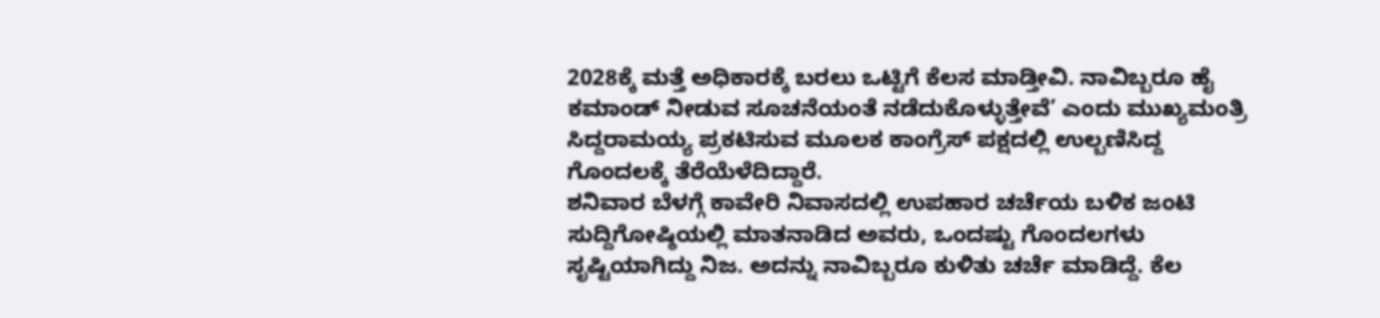2028ಕ್ಕೆ ಮತ್ತೆ ಅಧಿಕಾರಕ್ಕೆ ಬರಲು ಒಟ್ಟಿಗೆ ಕೆಲಸ ಮಾಡ್ತೀವಿ. ನಾವಿಬ್ಬರೂ ಹೈ ಕಮಾಂಡ್ ನೀಡುವ ಸೂಚನೆಯಂತೆ ನಡೆದುಕೊಳ್ಳುತ್ತೇವೆ’ ಎಂದು ಮುಖ್ಯಮಂತ್ರಿ ಸಿದ್ದರಾಮಯ್ಯ ಪ್ರಕಟಿಸುವ ಮೂಲಕ ಕಾಂಗ್ರೆಸ್ ಪಕ್ಷದಲ್ಲಿ ಉಲ್ಬಣಿಸಿದ್ದ ಗೊಂದಲಕ್ಕೆ ತೆರೆಯೆಳೆದಿದ್ದಾರೆ.
ಶನಿವಾರ ಬೆಳಗ್ಗೆ ಕಾವೇರಿ ನಿವಾಸದಲ್ಲಿ ಉಪಹಾರ ಚರ್ಚೆಯ ಬಳಿಕ ಜಂಟಿ ಸುದ್ದಿಗೋಷ್ಠಿಯಲ್ಲಿ ಮಾತನಾಡಿದ ಅವರು, ಒಂದಷ್ಟು ಗೊಂದಲಗಳು ಸೃಷ್ಟಿಯಾಗಿದ್ದು ನಿಜ. ಅದನ್ನು ನಾವಿಬ್ಬರೂ ಕುಳಿತು ಚರ್ಚೆ ಮಾಡಿದ್ದೆ. ಕೆಲ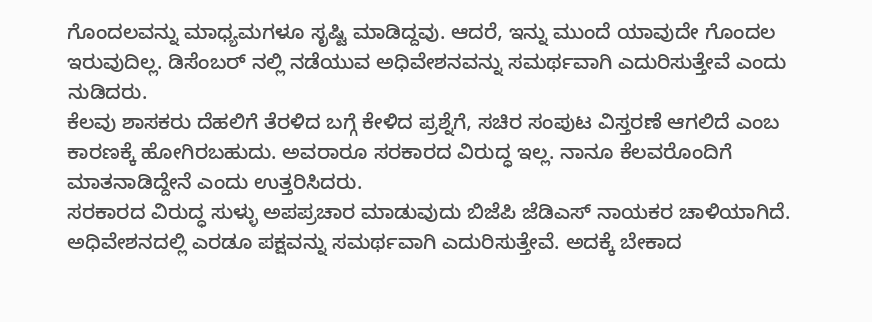ಗೊಂದಲವನ್ನು ಮಾಧ್ಯಮಗಳೂ ಸೃಷ್ಟಿ ಮಾಡಿದ್ದವು. ಆದರೆ, ಇನ್ನು ಮುಂದೆ ಯಾವುದೇ ಗೊಂದಲ ಇರುವುದಿಲ್ಲ. ಡಿಸೆಂಬರ್ ನಲ್ಲಿ ನಡೆಯುವ ಅಧಿವೇಶನವನ್ನು ಸಮರ್ಥವಾಗಿ ಎದುರಿಸುತ್ತೇವೆ ಎಂದು ನುಡಿದರು.
ಕೆಲವು ಶಾಸಕರು ದೆಹಲಿಗೆ ತೆರಳಿದ ಬಗ್ಗೆ ಕೇಳಿದ ಪ್ರಶ್ನೆಗೆ, ಸಚಿರ ಸಂಪುಟ ವಿಸ್ತರಣೆ ಆಗಲಿದೆ ಎಂಬ ಕಾರಣಕ್ಕೆ ಹೋಗಿರಬಹುದು. ಅವರಾರೂ ಸರಕಾರದ ವಿರುದ್ಧ ಇಲ್ಲ. ನಾನೂ ಕೆಲವರೊಂದಿಗೆ ಮಾತನಾಡಿದ್ದೇನೆ ಎಂದು ಉತ್ತರಿಸಿದರು.
ಸರಕಾರದ ವಿರುದ್ಧ ಸುಳ್ಳು ಅಪಪ್ರಚಾರ ಮಾಡುವುದು ಬಿಜೆಪಿ ಜೆಡಿಎಸ್ ನಾಯಕರ ಚಾಳಿಯಾಗಿದೆ. ಅಧಿವೇಶನದಲ್ಲಿ ಎರಡೂ ಪಕ್ಷವನ್ನು ಸಮರ್ಥವಾಗಿ ಎದುರಿಸುತ್ತೇವೆ. ಅದಕ್ಕೆ ಬೇಕಾದ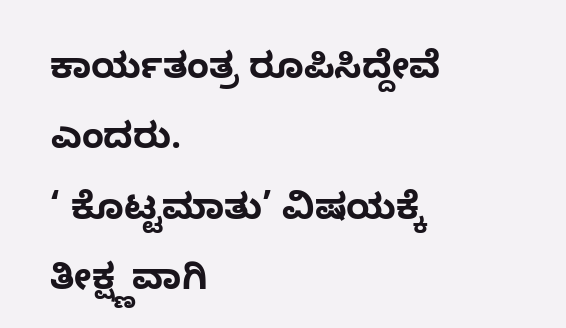ಕಾರ್ಯತಂತ್ರ ರೂಪಿಸಿದ್ದೇವೆ ಎಂದರು.
‘ ಕೊಟ್ಟಮಾತು’ ವಿಷಯಕ್ಕೆ ತೀಕ್ಷ್ಣವಾಗಿ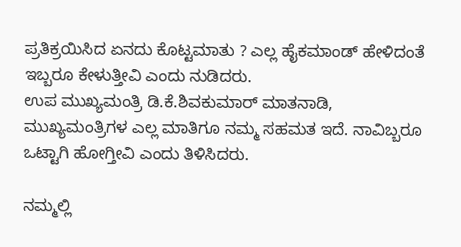ಪ್ರತಿಕ್ರಯಿಸಿದ ಏನದು ಕೊಟ್ಟಮಾತು ? ಎಲ್ಲ ಹೈಕಮಾಂಡ್ ಹೇಳಿದಂತೆ ಇಬ್ಬರೂ ಕೇಳುತ್ತೀವಿ ಎಂದು ನುಡಿದರು.
ಉಪ ಮುಖ್ಯಮಂತ್ರಿ ಡಿ.ಕೆ.ಶಿವಕುಮಾರ್ ಮಾತನಾಡಿ, ಮುಖ್ಯಮಂತ್ರಿಗಳ ಎಲ್ಲ ಮಾತಿಗೂ ನಮ್ಮ ಸಹಮತ ಇದೆ. ನಾವಿಬ್ಬರೂ ಒಟ್ಟಾಗಿ ಹೋಗ್ತೀವಿ ಎಂದು ತಿಳಿಸಿದರು.

ನಮ್ಮಲ್ಲಿ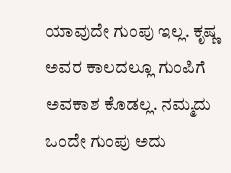ಯಾವುದೇ ಗುಂಪು ಇಲ್ಲ‌. ಕೃಷ್ಣ ಅವರ ಕಾಲದಲ್ಲೂ ಗುಂಪಿಗೆ ಅವಕಾಶ ಕೊಡಲ್ಲ. ನಮ್ಮದು ಒಂದೇ ಗುಂಪು ಅದು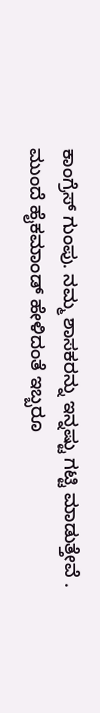ಕಾಂಗ್ರೆಸ್‌ ಗುಂಪು. ನಮ್ಮ ಶಾಸಕರನ್ನು ಇನ್ನಷ್ಟು ಗಟ್ಟಿ ಮಾಡುತ್ತೇವೆ . ಮುಂದೆ ಹೈಕಮಾಂಡ್ ಹೇಳಿದಂತೆ ಇಬ್ಬರೂ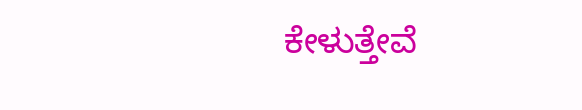ಕೇಳುತ್ತೇವೆ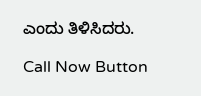ಎಂದು ತಿಳಿಸಿದರು.

Call Now Button